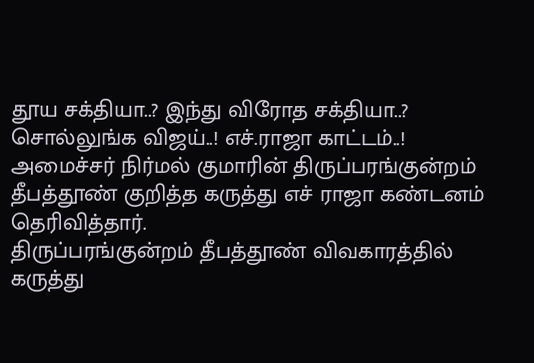தூய சக்தியா..? இந்து விரோத சக்தியா..? சொல்லுங்க விஜய்..! எச்.ராஜா காட்டம்..!
அமைச்சர் நிர்மல் குமாரின் திருப்பரங்குன்றம் தீபத்தூண் குறித்த கருத்து எச் ராஜா கண்டனம் தெரிவித்தார்.
திருப்பரங்குன்றம் தீபத்தூண் விவகாரத்தில் கருத்து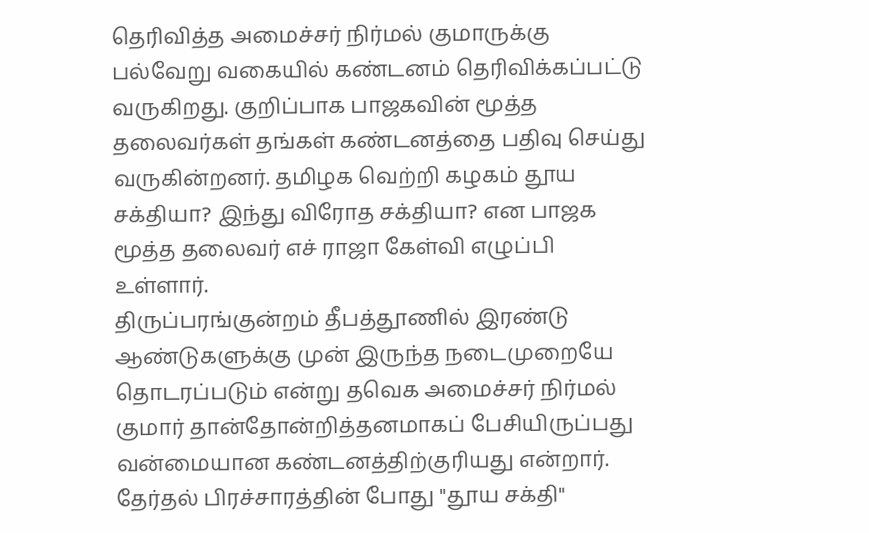தெரிவித்த அமைச்சர் நிர்மல் குமாருக்கு பல்வேறு வகையில் கண்டனம் தெரிவிக்கப்பட்டு வருகிறது. குறிப்பாக பாஜகவின் மூத்த தலைவர்கள் தங்கள் கண்டனத்தை பதிவு செய்து வருகின்றனர். தமிழக வெற்றி கழகம் தூய சக்தியா? இந்து விரோத சக்தியா? என பாஜக மூத்த தலைவர் எச் ராஜா கேள்வி எழுப்பி உள்ளார்.
திருப்பரங்குன்றம் தீபத்தூணில் இரண்டு ஆண்டுகளுக்கு முன் இருந்த நடைமுறையே தொடரப்படும் என்று தவெக அமைச்சர் நிர்மல் குமார் தான்தோன்றித்தனமாகப் பேசியிருப்பது வன்மையான கண்டனத்திற்குரியது என்றார். தேர்தல் பிரச்சாரத்தின் போது "தூய சக்தி"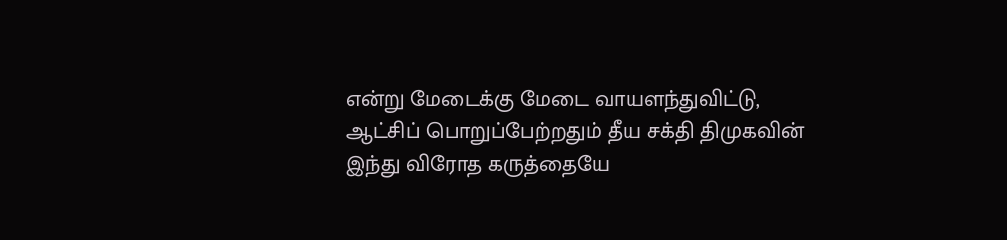என்று மேடைக்கு மேடை வாயளந்துவிட்டு, ஆட்சிப் பொறுப்பேற்றதும் தீய சக்தி திமுகவின் இந்து விரோத கருத்தையே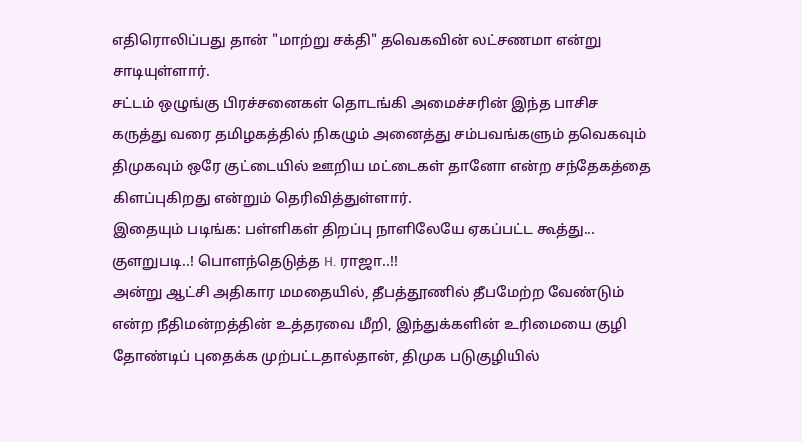எதிரொலிப்பது தான் "மாற்று சக்தி" தவெகவின் லட்சணமா என்று சாடியுள்ளார்.
சட்டம் ஒழுங்கு பிரச்சனைகள் தொடங்கி அமைச்சரின் இந்த பாசிச கருத்து வரை தமிழகத்தில் நிகழும் அனைத்து சம்பவங்களும் தவெகவும் திமுகவும் ஒரே குட்டையில் ஊறிய மட்டைகள் தானோ என்ற சந்தேகத்தை கிளப்புகிறது என்றும் தெரிவித்துள்ளார்.
இதையும் படிங்க: பள்ளிகள் திறப்பு நாளிலேயே ஏகப்பட்ட கூத்து... குளறுபடி..! பொளந்தெடுத்த H. ராஜா..!!
அன்று ஆட்சி அதிகார மமதையில், தீபத்தூணில் தீபமேற்ற வேண்டும் என்ற நீதிமன்றத்தின் உத்தரவை மீறி, இந்துக்களின் உரிமையை குழி தோண்டிப் புதைக்க முற்பட்டதால்தான், திமுக படுகுழியில்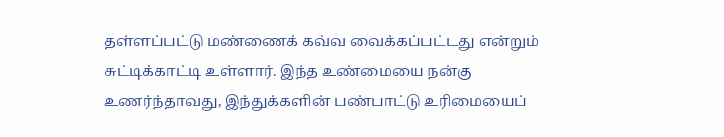தள்ளப்பட்டு மண்ணைக் கவ்வ வைக்கப்பட்டது என்றும் சுட்டிக்காட்டி உள்ளார். இந்த உண்மையை நன்கு உணர்ந்தாவது, இந்துக்களின் பண்பாட்டு உரிமையைப்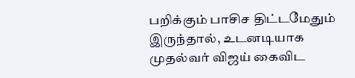பறிக்கும் பாசிச திட்டமேதும் இருந்தால், உடனடியாக முதல்வர் விஜய் கைவிட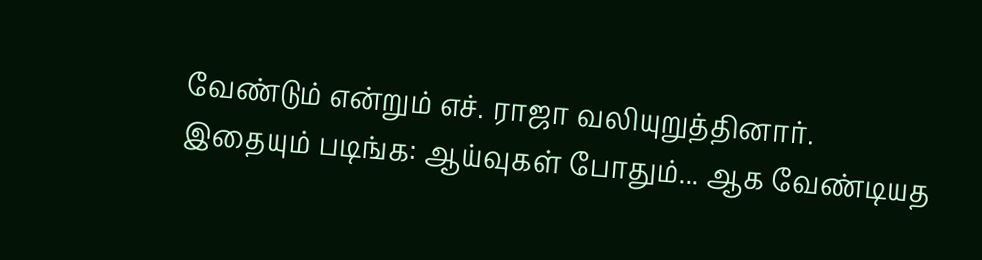வேண்டும் என்றும் எச். ராஜா வலியுறுத்தினார்.
இதையும் படிங்க: ஆய்வுகள் போதும்... ஆக வேண்டியத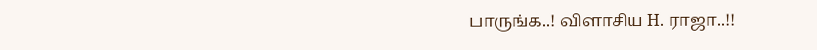பாருங்க..! விளாசிய H. ராஜா..!!